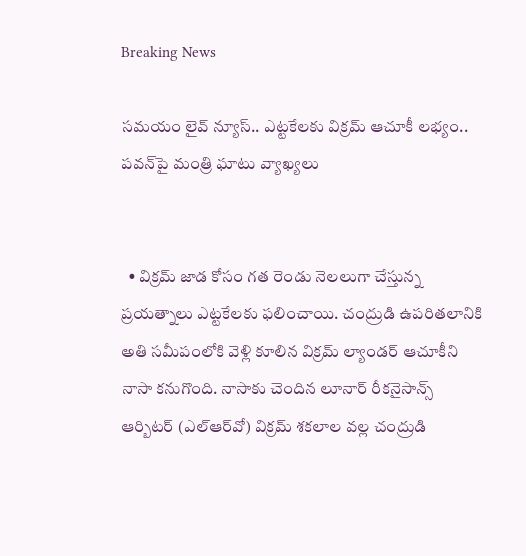Breaking News

సమయం లైవ్ న్యూస్.. ఎట్టకేలకు విక్రమ్ ఆచూకీ లభ్యం.. పవన్‌పై మంత్రి ఘాటు వ్యాఖ్యలు


  • విక్రమ్ జాడ కోసం గత రెండు నెలలుగా చేస్తున్న ప్రయత్నాలు ఎట్టకేలకు ఫలించాయి. చంద్రుడి ఉపరితలానికి అతి సమీపంలోకి వెళ్లి కూలిన విక్రమ్‌ ల్యాండర్‌ ఆచూకీని నాసా కనుగొంది. నాసాకు చెందిన లూనార్‌ రీకనైసాన్స్‌ ఆర్బిటర్‌ (ఎల్‌ఆర్‌వో) విక్రమ్‌ శకలాల వల్ల చంద్రుడి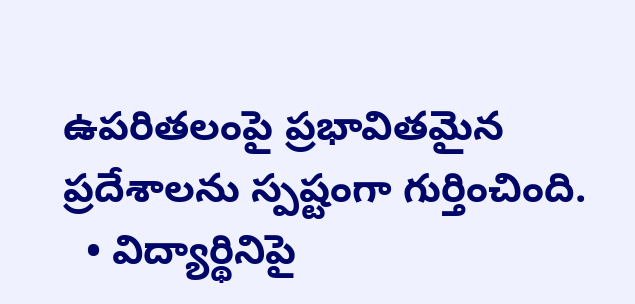ఉపరితలంపై ప్రభావితమైన ప్రదేశాలను స్పష్టంగా గుర్తించింది.
  • విద్యార్థినిపై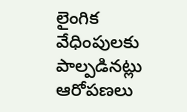లైంగిక వేధింపులకు పాల్పడినట్లు ఆరోపణలు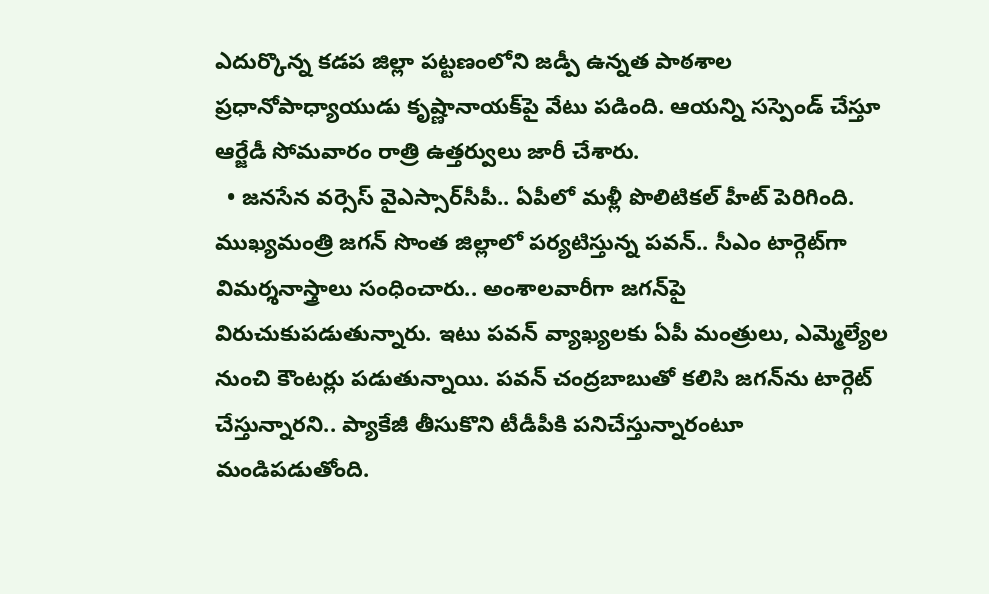ఎదుర్కొన్న కడప జిల్లా పట్టణంలోని జడ్పీ ఉన్నత పాఠశాల ప్రధానోపాధ్యాయుడు కృష్ణానాయక్‌పై వేటు పడింది. ఆయన్ని సస్పెండ్ చేస్తూ ఆర్జేడీ సోమవారం రాత్రి ఉత్తర్వులు జారీ చేశారు.
  • జనసేన వర్సెస్ వైఎస్సార్‌‌సీపీ.. ఏపీలో మళ్లీ పొలిటికల్ హీట్ పెరిగింది. ముఖ్యమంత్రి జగన్ సొంత జిల్లాలో పర్యటిస్తున్న పవన్.. సీఎం టార్గెట్‌గా విమర్శనాస్త్రాలు సంధించారు.. అంశాలవారీగా జగన్‌‌పై విరుచుకుపడుతున్నారు. ఇటు పవన్ వ్యాఖ్యలకు ఏపీ మంత్రులు, ఎమ్మెల్యేల నుంచి కౌంటర్లు పడుతున్నాయి. పవన్ చంద్రబాబుతో కలిసి జగన్‌ను టార్గెట్ చేస్తున్నారని.. ప్యాకేజీ తీసుకొని టీడీపీకి పనిచేస్తున్నారంటూ మండిపడుతోంది.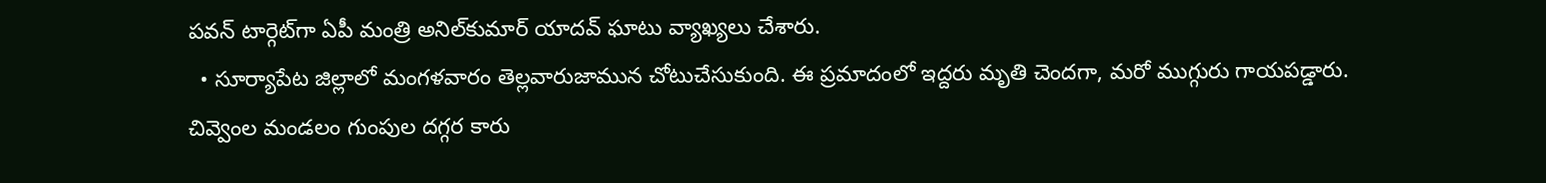పవన్ టార్గెట్‌గా ఏపీ మంత్రి అనిల్‌కుమార్ యాదవ్ ఘాటు వ్యాఖ్యలు చేశారు.
  • సూర్యాపేట జిల్లాలో మంగళవారం తెల్లవారుజామున చోటుచేసుకుంది. ఈ ప్రమాదంలో ఇద్దరు మృతి చెందగా, మరో ముగ్గురు గాయపడ్డారు. చివ్వెంల మండలం గుంపుల దగ్గర కారు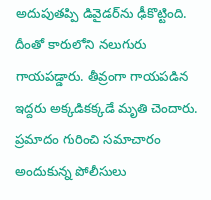అదుపుతప్పి డివైడర్‌ను ఢీకొట్టింది. దీంతో కారులోని నలుగురు గాయపడ్డారు. తీవ్రంగా గాయపడిన ఇద్దరు అక్కడికక్కడే మృతి చెందారు. ప్రమాదం గురించి సమాచారం అందుకున్న పోలీసులు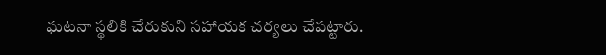ఘటనా స్థలికి చేరుకుని సహాయక చర్యలు చేపట్టారు.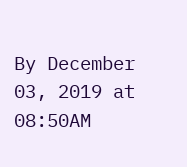By December 03, 2019 at 08:50AM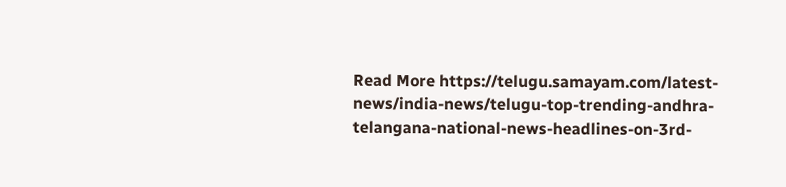Read More https://telugu.samayam.com/latest-news/india-news/telugu-top-trending-andhra-telangana-national-news-headlines-on-3rd-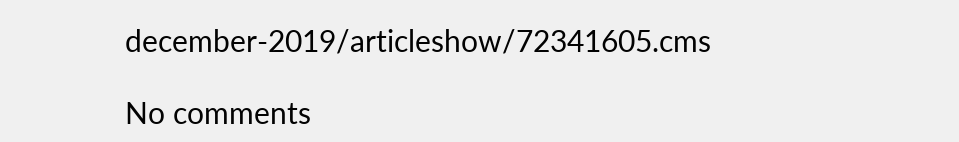december-2019/articleshow/72341605.cms

No comments